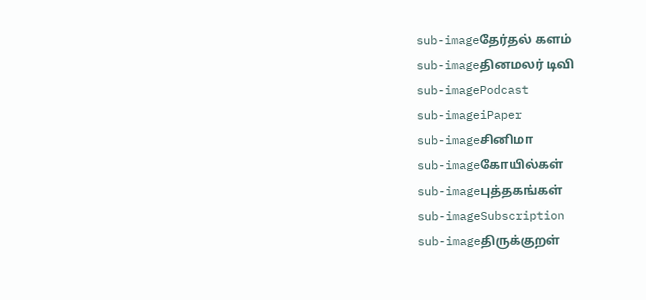sub-imageதேர்தல் களம்
sub-imageதினமலர் டிவி
sub-imagePodcast
sub-imageiPaper
sub-imageசினிமா
sub-imageகோயில்கள்
sub-imageபுத்தகங்கள்
sub-imageSubscription
sub-imageதிருக்குறள்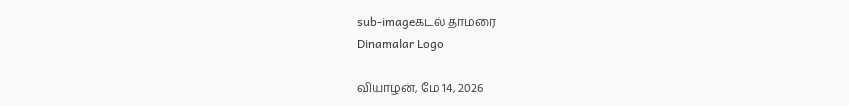sub-imageகடல் தாமரை
Dinamalar Logo

வியாழன், மே 14, 2026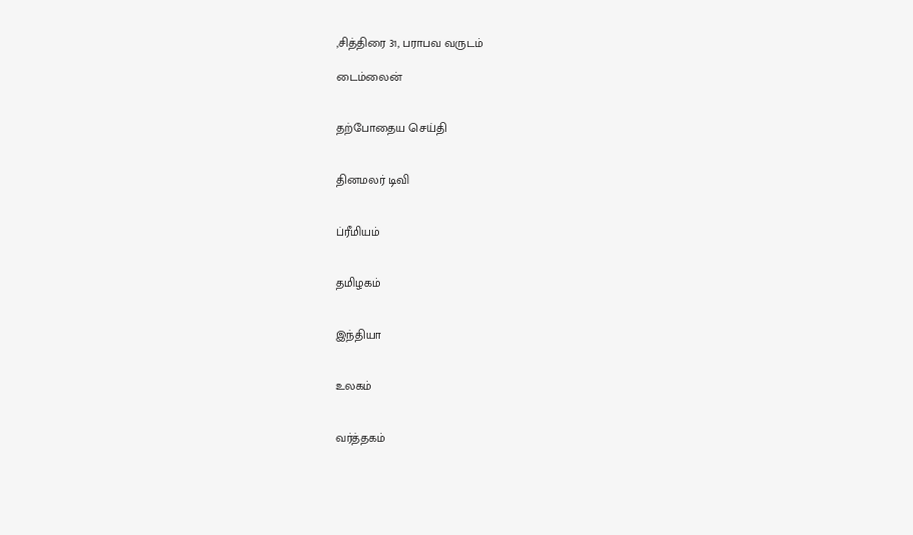,சித்திரை 31, பராபவ வருடம்

டைம்லைன்


தற்போதைய செய்தி


தினமலர் டிவி


ப்ரீமியம்


தமிழகம்


இந்தியா


உலகம்


வர்த்தகம்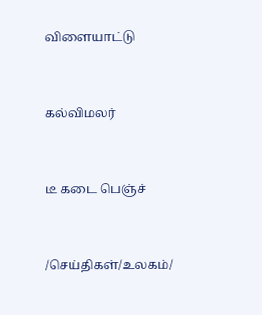விளையாட்டு


கல்விமலர்


டீ கடை பெஞ்ச்


/செய்திகள்/உலகம்/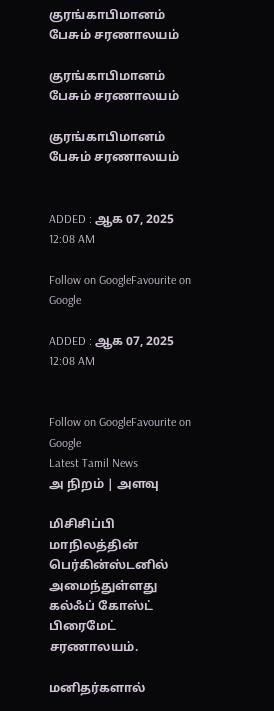குரங்காபிமானம் பேசும் சரணாலயம்

குரங்காபிமானம் பேசும் சரணாலயம்

குரங்காபிமானம் பேசும் சரணாலயம்


ADDED : ஆக 07, 2025 12:08 AM

Follow on GoogleFavourite on Google

ADDED : ஆக 07, 2025 12:08 AM


Follow on GoogleFavourite on Google
Latest Tamil News
அ நிறம் | அளவு

மிசிசிப்பி மாநிலத்தின் பெர்கின்ஸ்டனில் அமைந்துள்ளது கல்ஃப் கோஸ்ட் பிரைமேட் சரணாலயம்.

மனிதர்களால்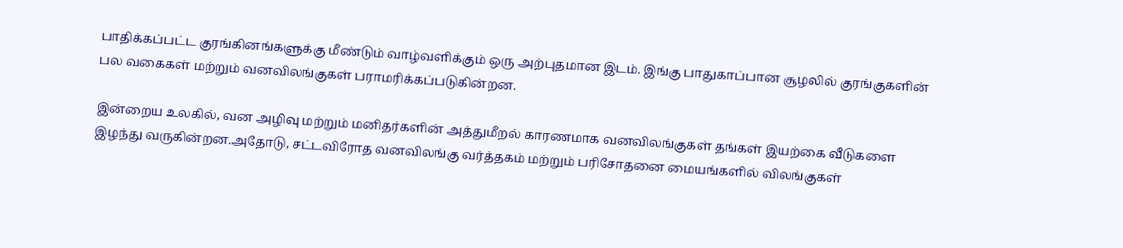பாதிக்கப்பட்ட குரங்கினங்களுக்கு மீண்டும் வாழ்வளிக்கும் ஒரு அற்புதமான இடம். இங்கு பாதுகாப்பான சூழலில் குரங்குகளின் பல வகைகள் மற்றும் வனவிலங்குகள் பராமரிக்கப்படுகின்றன.

இன்றைய உலகில், வன அழிவு மற்றும் மனிதர்களின் அத்துமீறல் காரணமாக வனவிலங்குகள் தங்கள் இயற்கை வீடுகளை இழந்து வருகின்றன.அதோடு, சட்டவிரோத வனவிலங்கு வர்த்தகம் மற்றும் பரிசோதனை மையங்களில் விலங்குகள்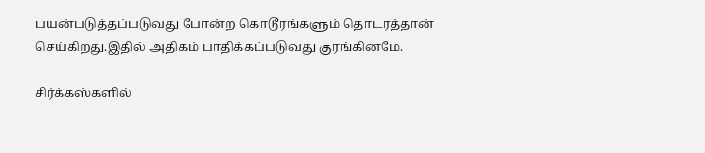பயன்படுத்தப்படுவது போன்ற கொடூரங்களும் தொடரத்தான் செய்கிறது.இதில் அதிகம் பாதிக்கப்படுவது குரங்கினமே.

சிர்க்கஸ்களில்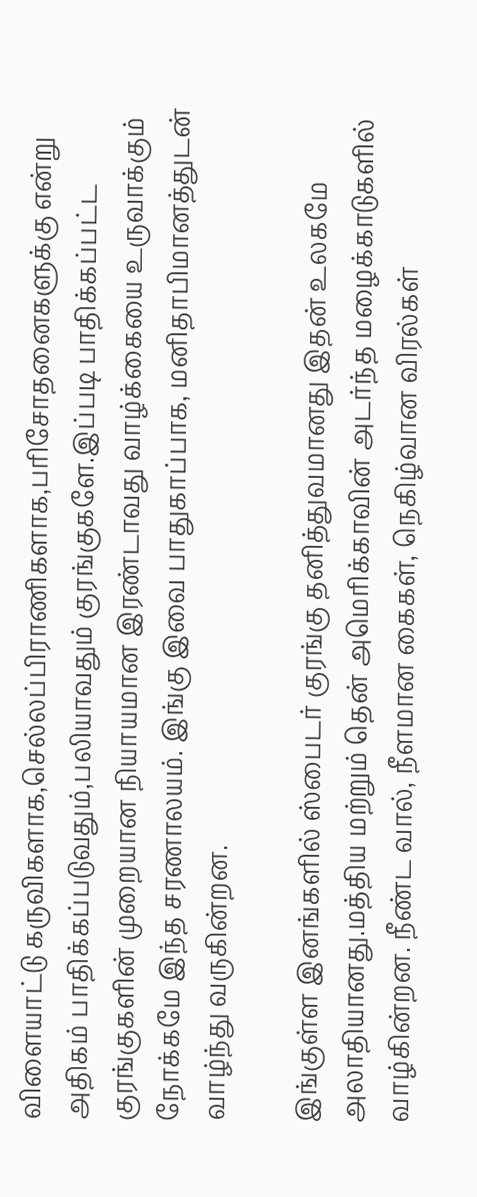விளையாட்டு கருவிகளாக,செல்லப்பிராணிகளாக,பரிசோதனைகளுக்கு என்று அதிகம் பாதிக்கப்படுவதும்,பலியாவதும் குரங்குகளே.இப்படி பாதிக்கப்பட்ட குரங்குகளின் முறையான நியாயமான இரண்டாவது வாழ்க்கையை உருவாக்கும் நோக்கமே இந்த சரணாலயம். இங்கு இவை பாதுகாப்பாக, மனிதாபிமானத்துடன் வாழ்ந்து வருகின்றன.

இங்குள்ள இனங்களில் ஸ்பைடர் குரங்கு தனித்துவமானது இதன் உலகமே அலாதியானது.மத்திய மற்றும் தென் அமெரிக்காவின் அடர்ந்த மழைக்காடுகளில் வாழ்கின்றன. நீண்ட வால், நீளமான கைகள், நெகிழ்வான விரல்கள்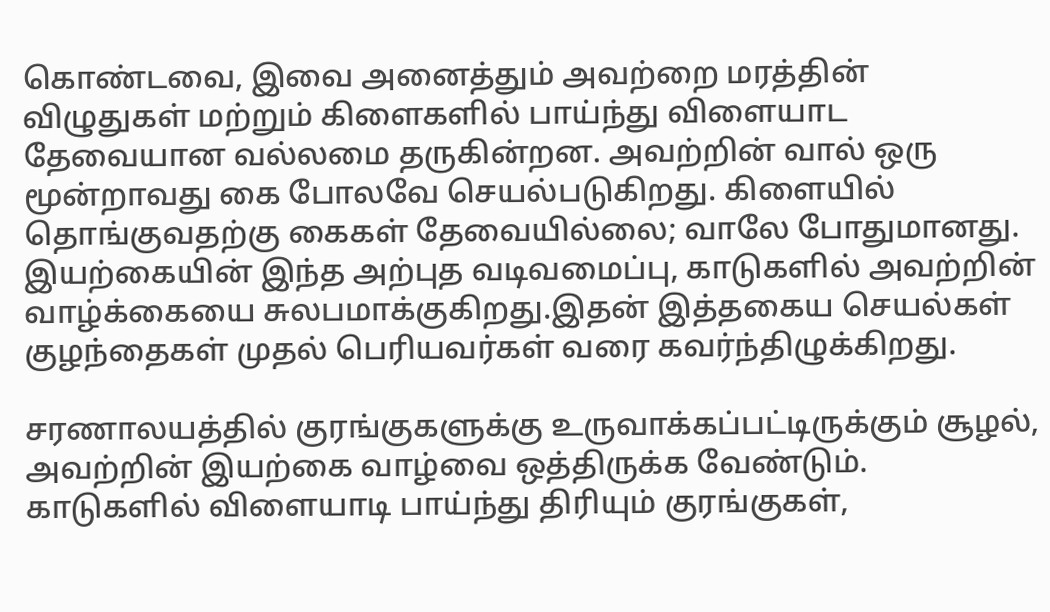கொண்டவை, இவை அனைத்தும் அவற்றை மரத்தின் விழுதுகள் மற்றும் கிளைகளில் பாய்ந்து விளையாட தேவையான வல்லமை தருகின்றன. அவற்றின் வால் ஒரு மூன்றாவது கை போலவே செயல்படுகிறது. கிளையில் தொங்குவதற்கு கைகள் தேவையில்லை; வாலே போதுமானது. இயற்கையின் இந்த அற்புத வடிவமைப்பு, காடுகளில் அவற்றின் வாழ்க்கையை சுலபமாக்குகிறது.இதன் இத்தகைய செயல்கள் குழந்தைகள் முதல் பெரியவர்கள் வரை கவர்ந்திழுக்கிறது.

சரணாலயத்தில் குரங்குகளுக்கு உருவாக்கப்பட்டிருக்கும் சூழல், அவற்றின் இயற்கை வாழ்வை ஒத்திருக்க வேண்டும். காடுகளில் விளையாடி பாய்ந்து திரியும் குரங்குகள்,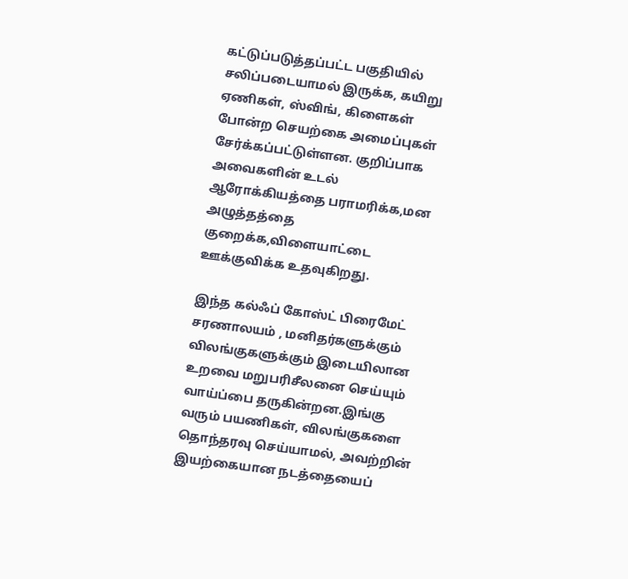கட்டுப்படுத்தப்பட்ட பகுதியில் சலிப்படையாமல் இருக்க, கயிறு ஏணிகள், ஸ்விங், கிளைகள் போன்ற செயற்கை அமைப்புகள் சேர்க்கப்பட்டுள்ளன. குறிப்பாக அவைகளின் உடல் ஆரோக்கியத்தை பராமரிக்க,மன அழுத்தத்தை குறைக்க,விளையாட்டை ஊக்குவிக்க உதவுகிறது.

இந்த கல்ஃப் கோஸ்ட் பிரைமேட் சரணாலயம் , மனிதர்களுக்கும் விலங்குகளுக்கும் இடையிலான உறவை மறுபரிசீலனை செய்யும் வாய்ப்பை தருகின்றன.இங்கு வரும் பயணிகள், விலங்குகளை தொந்தரவு செய்யாமல், அவற்றின் இயற்கையான நடத்தையைப்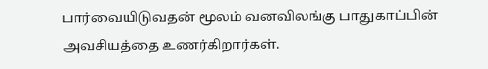பார்வையிடுவதன் மூலம் வனவிலங்கு பாதுகாப்பின் அவசியத்தை உணர்கிறார்கள்.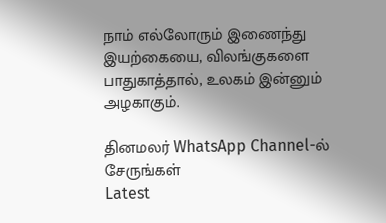நாம் எல்லோரும் இணைந்து இயற்கையை, விலங்குகளை பாதுகாத்தால், உலகம் இன்னும் அழகாகும்.

தினமலர் WhatsApp Channel-ல் சேருங்கள்
Latest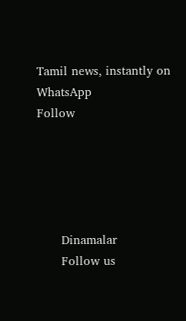Tamil news, instantly on WhatsApp
Follow





      Dinamalar
      Follow us